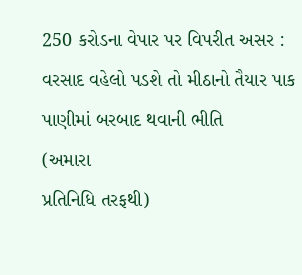250 કરોડના વેપાર પર વિપરીત અસર : વરસાદ વહેલો પડશે તો મીઠાનો તૈયાર પાક પાણીમાં બરબાદ થવાની ભીતિ
(અમારા
પ્રતિનિધિ તરફથી)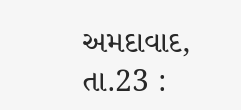અમદાવાદ,
તા.23 :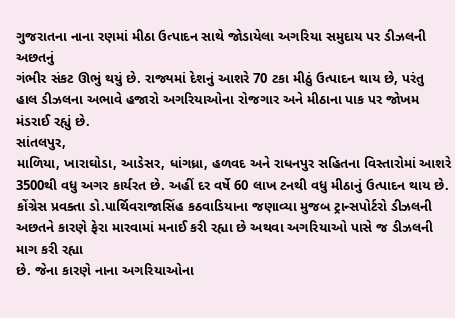ગુજરાતના નાના રણમાં મીઠા ઉત્પાદન સાથે જોડાયેલા અગરિયા સમુદાય પર ડીઝલની અછતનું
ગંભીર સંકટ ઊભું થયું છે. રાજ્યમાં દેશનું આશરે 70 ટકા મીઠું ઉત્પાદન થાય છે, પરંતુ
હાલ ડીઝલના અભાવે હજારો અગરિયાઓના રોજગાર અને મીઠાના પાક પર જોખમ મંડરાઈ રહ્યું છે.
સાંતલપુર,
માળિયા, ખારાઘોડા, આડેસર, ધાંગધ્રા, હળવદ અને રાધનપુર સહિતના વિસ્તારોમાં આશરે
3500થી વધુ અગર કાર્યરત છે. અહીં દર વર્ષે 60 લાખ ટનથી વધુ મીઠાનું ઉત્પાદન થાય છે.
કોંગ્રેસ પ્રવક્તા ડો.પાર્થિવરાજાસિંહ કઠવાડિયાના જણાવ્યા મુજબ ટ્રાન્સપોર્ટરો ડીઝલની
અછતને કારણે ફેરા મારવામાં મનાઈ કરી રહ્યા છે અથવા અગરિયાઓ પાસે જ ડીઝલની માગ કરી રહ્યા
છે. જેના કારણે નાના અગરિયાઓના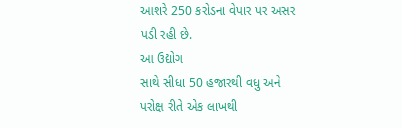આશરે 250 કરોડના વેપાર પર અસર પડી રહી છે.
આ ઉદ્યોગ
સાથે સીધા 50 હજારથી વધુ અને પરોક્ષ રીતે એક લાખથી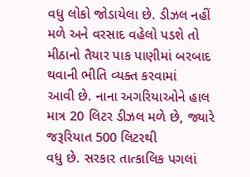વધુ લોકો જોડાયેલા છે. ડીઝલ નહીં
મળે અને વરસાદ વહેલો પડશે તો મીઠાનો તૈયાર પાક પાણીમાં બરબાદ થવાની ભીતિ વ્યક્ત કરવામાં
આવી છે. નાના અગરિયાઓને હાલ માત્ર 20 લિટર ડીઝલ મળે છે, જ્યારે જરૂરિયાત 500 લિટરથી
વધુ છે. સરકાર તાત્કાલિક પગલાં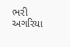ભરી અગરિયા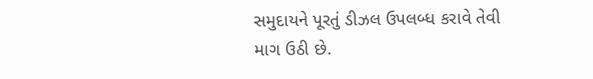સમુદાયને પૂરતું ડીઝલ ઉપલબ્ધ કરાવે તેવી
માગ ઉઠી છે.